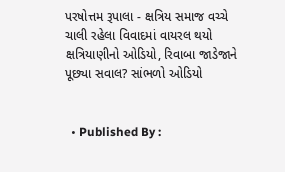પરષોત્તમ રૂપાલા - ક્ષત્રિય સમાજ વચ્ચે ચાલી રહેલા વિવાદમાં વાયરલ થયો ક્ષત્રિયાણીનો ઓડિયો, રિવાબા જાડેજાને પૂછ્યા સવાલ? સાંભળો ઓડિયો


  • Published By :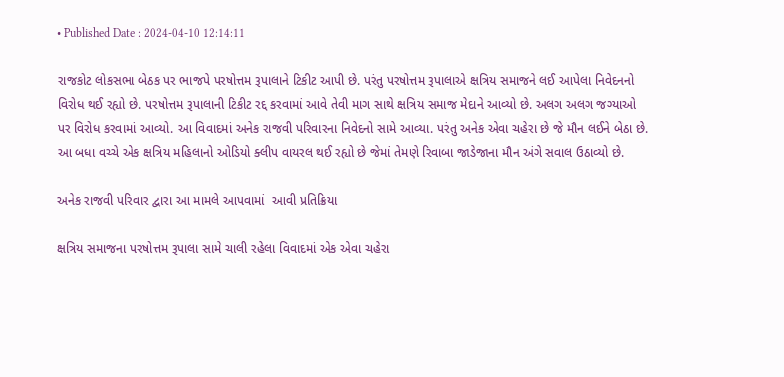• Published Date : 2024-04-10 12:14:11

રાજકોટ લોકસભા બેઠક પર ભાજપે પરષોત્તમ રૂપાલાને ટિકીટ આપી છે. પરંતુ પરષોત્તમ રૂપાલાએ ક્ષત્રિય સમાજને લઈ આપેલા નિવેદનનો વિરોધ થઈ રહ્યો છે. પરષોત્તમ રૂપાલાની ટિકીટ રદ્દ કરવામાં આવે તેવી માગ સાથે ક્ષત્રિય સમાજ મેદાને આવ્યો છે. અલગ અલગ જગ્યાઓ પર વિરોધ કરવામાં આવ્યો. આ વિવાદમાં અનેક રાજવી પરિવારના નિવેદનો સામે આવ્યા. પરંતુ અનેક એવા ચહેરા છે જે મૌન લઈને બેઠા છે. આ બધા વચ્ચે એક ક્ષત્રિય મહિલાનો ઓડિયો ક્લીપ વાયરલ થઈ રહ્યો છે જેમાં તેમણે રિવાબા જાડેજાના મૌન અંગે સવાલ ઉઠાવ્યો છે.

અનેક રાજવી પરિવાર દ્વારા આ મામલે આપવામાં  આવી પ્રતિક્રિયા

ક્ષત્રિય સમાજના પરષોત્તમ રૂપાલા સામે ચાલી રહેલા વિવાદમાં એક એવા ચહેરા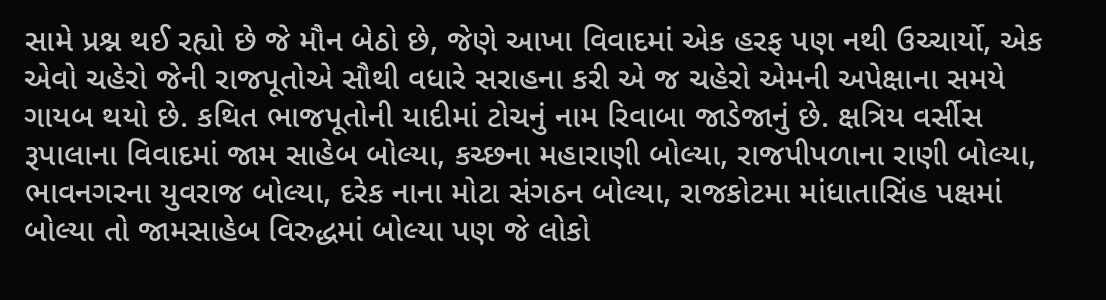સામે પ્રશ્ન થઈ રહ્યો છે જે મૌન બેઠો છે, જેણે આખા વિવાદમાં એક હરફ પણ નથી ઉચ્ચાર્યો, એક એવો ચહેરો જેની રાજપૂતોએ સૌથી વધારે સરાહના કરી એ જ ચહેરો એમની અપેક્ષાના સમયે ગાયબ થયો છે. કથિત ભાજપૂતોની યાદીમાં ટોચનું નામ રિવાબા જાડેજાનું છે. ક્ષત્રિય વર્સીસ રૂપાલાના વિવાદમાં જામ સાહેબ બોલ્યા, કચ્છના મહારાણી બોલ્યા, રાજપીપળાના રાણી બોલ્યા, ભાવનગરના યુવરાજ બોલ્યા, દરેક નાના મોટા સંગઠન બોલ્યા, રાજકોટમા માંધાતાસિંહ પક્ષમાં બોલ્યા તો જામસાહેબ વિરુદ્ધમાં બોલ્યા પણ જે લોકો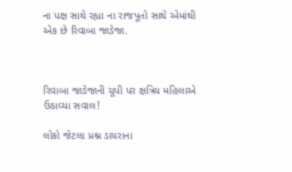ના પક્ષ સાથે રહ્યા ના રાજપૂતો સાથે એમાંથી એક છે રિવાબા જાડેજા.



રિવાબા જાડેજાની ચૂપી પર ક્ષત્રિય મહિલાએ ઉઠાવ્યા સવાલ!

લોકો જેટલા પ્રશ્ન ડાયરાના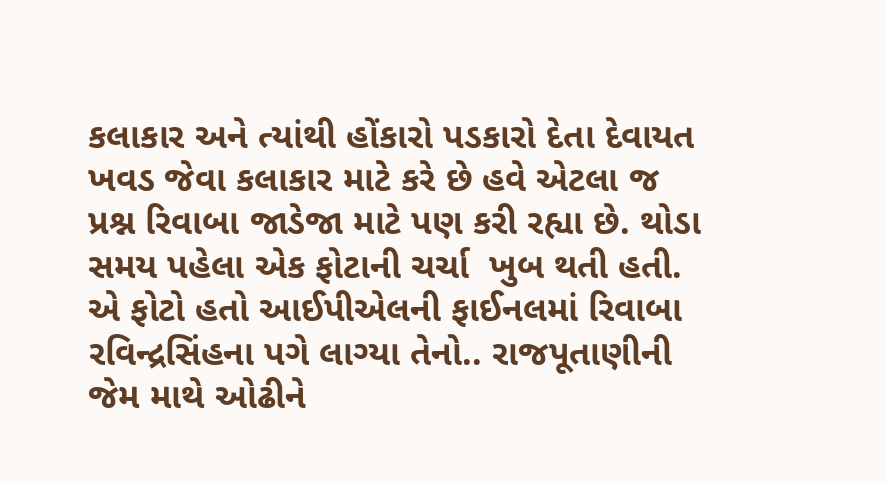કલાકાર અને ત્યાંથી હોંકારો પડકારો દેતા દેવાયત ખવડ જેવા કલાકાર માટે કરે છે હવે એટલા જ પ્રશ્ન રિવાબા જાડેજા માટે પણ કરી રહ્યા છે. થોડા સમય પહેલા એક ફોટાની ચર્ચા  ખુબ થતી હતી. એ ફોટો હતો આઈપીએલની ફાઈનલમાં રિવાબા રવિન્દ્રસિંહના પગે લાગ્યા તેનો.. રાજપૂતાણીની જેમ માથે ઓઢીને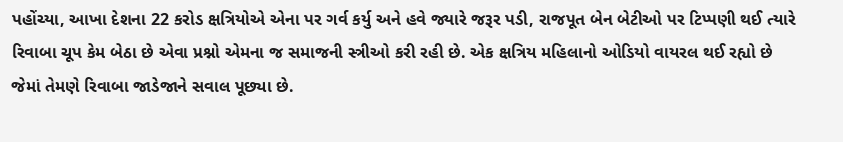પહોંચ્યા, આખા દેશના 22 કરોડ ક્ષત્રિયોએ એના પર ગર્વ કર્યુ અને હવે જ્યારે જરૂર પડી, રાજપૂત બેન બેટીઓ પર ટિપ્પણી થઈ ત્યારે રિવાબા ચૂપ કેમ બેઠા છે એવા પ્રશ્નો એમના જ સમાજની સ્ત્રીઓ કરી રહી છે. એક ક્ષત્રિય મહિલાનો ઓડિયો વાયરલ થઈ રહ્યો છે જેમાં તેમણે રિવાબા જાડેજાને સવાલ પૂછ્યા છે.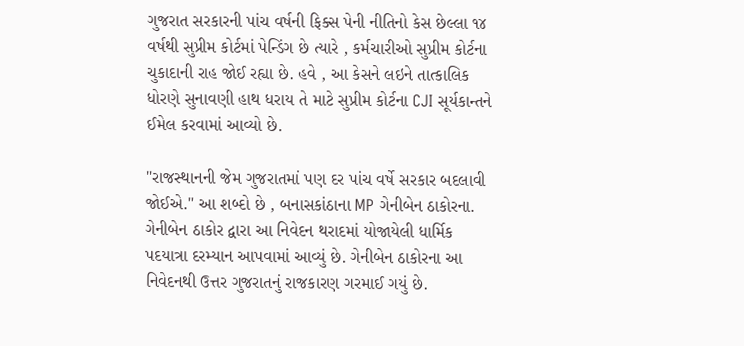ગુજરાત સરકારની પાંચ વર્ષની ફિક્સ પેની નીતિનો કેસ છેલ્લા ૧૪ વર્ષથી સુપ્રીમ કોર્ટમાં પેન્ડિંગ છે ત્યારે , કર્મચારીઓ સુપ્રીમ કોર્ટના ચુકાદાની રાહ જોઈ રહ્યા છે. હવે , આ કેસને લઇને તાત્કાલિક ધોરણે સુનાવણી હાથ ધરાય તે માટે સુપ્રીમ કોર્ટના CJI સૂર્યકાન્તને ઈમેલ કરવામાં આવ્યો છે.

"રાજસ્થાનની જેમ ગુજરાતમાં પણ દર પાંચ વર્ષે સરકાર બદલાવી જોઈએ." આ શબ્દો છે , બનાસકાંઠાના MP ગેનીબેન ઠાકોરના. ગેનીબેન ઠાકોર દ્વારા આ નિવેદન થરાદમાં યોજાયેલી ધાર્મિક પદયાત્રા દરમ્યાન આપવામાં આવ્યું છે. ગેનીબેન ઠાકોરના આ નિવેદનથી ઉત્તર ગુજરાતનું રાજકારણ ગરમાઈ ગયું છે.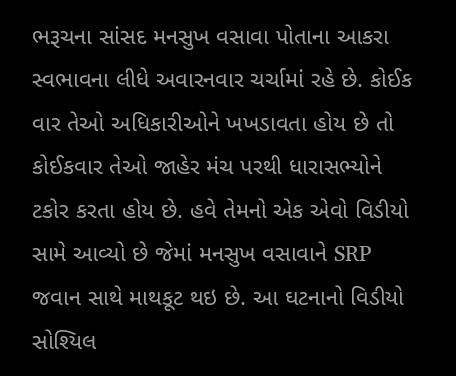ભરૂચના સાંસદ મનસુખ વસાવા પોતાના આકરા સ્વભાવના લીધે અવારનવાર ચર્ચામાં રહે છે. કોઈક વાર તેઓ અધિકારીઓને ખખડાવતા હોય છે તો કોઈકવાર તેઓ જાહેર મંચ પરથી ધારાસભ્યોને ટકોર કરતા હોય છે. હવે તેમનો એક એવો વિડીયો સામે આવ્યો છે જેમાં મનસુખ વસાવાને SRP જવાન સાથે માથકૂટ થઇ છે. આ ઘટનાનો વિડીયો સોશ્યિલ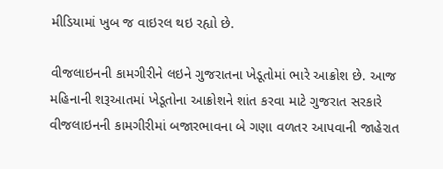મીડિયામાં ખુબ જ વાઇરલ થઇ રહ્યો છે.

વીજલાઇનની કામગીરીને લઇને ગુજરાતના ખેડૂતોમાં ભારે આક્રોશ છે. આજ મહિનાની શરૂઆતમાં ખેડૂતોના આક્રોશને શાંત કરવા માટે ગુજરાત સરકારે વીજલાઇનની કામગીરીમાં બજારભાવના બે ગણા વળતર આપવાની જાહેરાત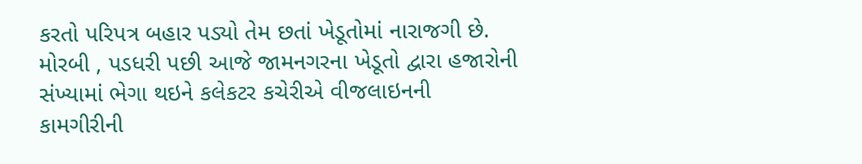કરતો પરિપત્ર બહાર પડ્યો તેમ છતાં ખેડૂતોમાં નારાજગી છે. મોરબી , પડધરી પછી આજે જામનગરના ખેડૂતો દ્વારા હજારોની સંખ્યામાં ભેગા થઇને કલેકટર કચેરીએ વીજલાઇનની કામગીરીની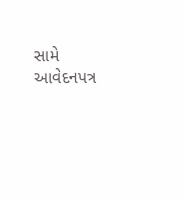સામે આવેદનપત્ર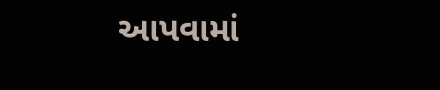આપવામાં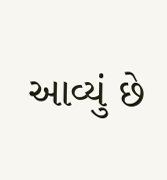આવ્યું છે